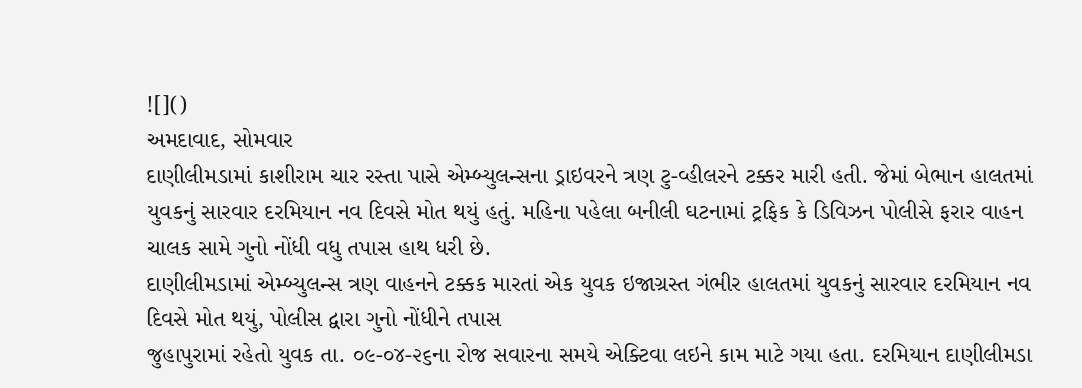![]()
અમદાવાદ, સોમવાર
દાણીલીમડામાં કાશીરામ ચાર રસ્તા પાસે એમ્બ્યુલન્સના ડ્રાઇવરને ત્રણ ટુ-વ્હીલરને ટક્કર મારી હતી. જેમાં બેભાન હાલતમાં યુવકનું સારવાર દરમિયાન નવ દિવસે મોત થયું હતું. મહિના પહેલા બનીલી ઘટનામાં ટ્રફિક કે ડિવિઝન પોલીસે ફરાર વાહન ચાલક સામે ગુનો નોંધી વધુ તપાસ હાથ ધરી છે.
દાણીલીમડામાં એમ્બ્યુલન્સ ત્રણ વાહનને ટક્કક મારતાં એક યુવક ઇજાગ્રસ્ત ગંભીર હાલતમાં યુવકનું સારવાર દરમિયાન નવ દિવસે મોત થયું, પોલીસ દ્વારા ગુનો નોંધીને તપાસ
જુહાપુરામાં રહેતો યુવક તા. ૦૯-૦૪-૨૬ના રોજ સવારના સમયે એક્ટિવા લઇને કામ માટે ગયા હતા. દરમિયાન દાણીલીમડા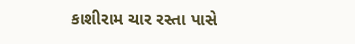કાશીરામ ચાર રસ્તા પાસે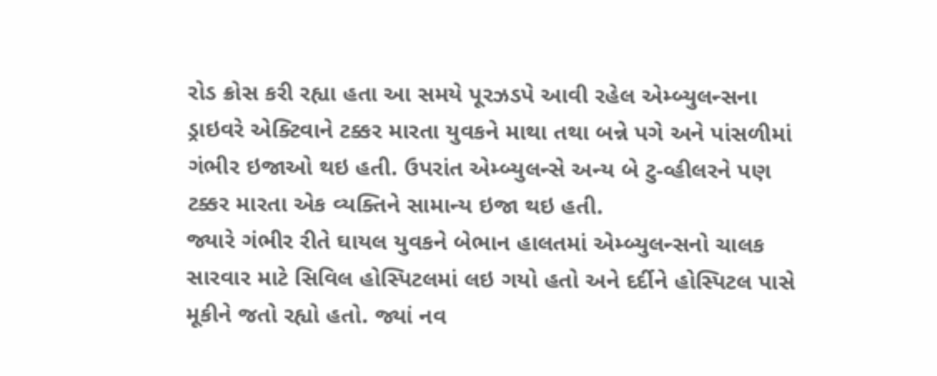રોડ ક્રોસ કરી રહ્યા હતા આ સમયે પૂરઝડપે આવી રહેલ એમ્બ્યુલન્સના ડ્રાઇવરે એક્ટિવાને ટક્કર મારતા યુવકને માથા તથા બન્ને પગે અને પાંસળીમાં ગંભીર ઇજાઓ થઇ હતી. ઉપરાંત એમ્બ્યુલન્સે અન્ય બે ટુ-વ્હીલરને પણ ટક્કર મારતા એક વ્યક્તિને સામાન્ય ઇજા થઇ હતી.
જ્યારે ગંભીર રીતે ઘાયલ યુવકને બેભાન હાલતમાં એમ્બ્યુલન્સનો ચાલક સારવાર માટે સિવિલ હોસ્પિટલમાં લઇ ગયો હતો અને દર્દીને હોસ્પિટલ પાસે મૂકીને જતો રહ્યો હતો. જ્યાં નવ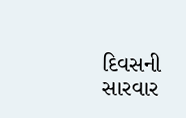દિવસની સારવાર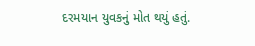દરમયાન યુવકનું મોત થયું હતું.